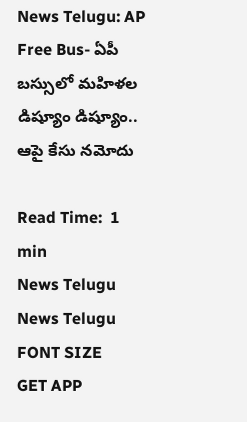News Telugu: AP Free Bus- ఏపీ బస్సులో మహిళల డిష్యూం డిష్యూం.. ఆపై కేసు నమోదు

Read Time:  1 min
News Telugu
News Telugu
FONT SIZE
GET APP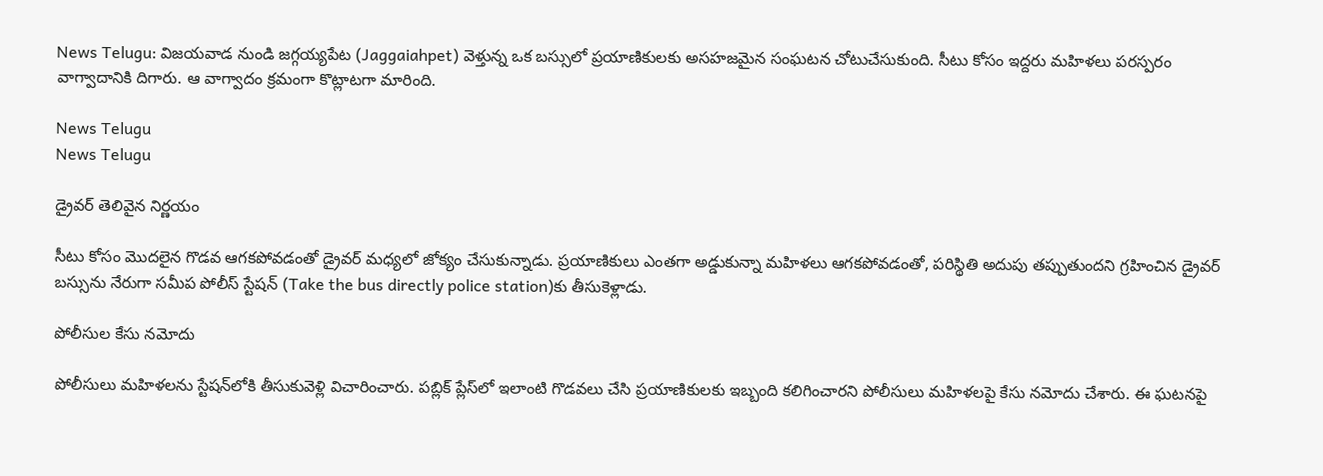News Telugu: విజయవాడ నుండి జగ్గయ్యపేట (Jaggaiahpet) వెళ్తున్న ఒక బస్సులో ప్రయాణికులకు అసహజమైన సంఘటన చోటుచేసుకుంది. సీటు కోసం ఇద్దరు మహిళలు పరస్పరం వాగ్వాదానికి దిగారు. ఆ వాగ్వాదం క్రమంగా కొట్లాటగా మారింది.

News Telugu
News Telugu

డ్రైవర్ తెలివైన నిర్ణయం

సీటు కోసం మొదలైన గొడవ ఆగకపోవడంతో డ్రైవర్ మధ్యలో జోక్యం చేసుకున్నాడు. ప్రయాణికులు ఎంతగా అడ్డుకున్నా మహిళలు ఆగకపోవడంతో, పరిస్థితి అదుపు తప్పుతుందని గ్రహించిన డ్రైవర్ బస్సును నేరుగా సమీప పోలీస్ స్టేషన్‌ (Take the bus directly police station)కు తీసుకెళ్లాడు.

పోలీసుల కేసు నమోదు

పోలీసులు మహిళలను స్టేషన్‌లోకి తీసుకువెళ్లి విచారించారు. పబ్లిక్ ప్లేస్‌లో ఇలాంటి గొడవలు చేసి ప్రయాణికులకు ఇబ్బంది కలిగించారని పోలీసులు మహిళలపై కేసు నమోదు చేశారు. ఈ ఘటనపై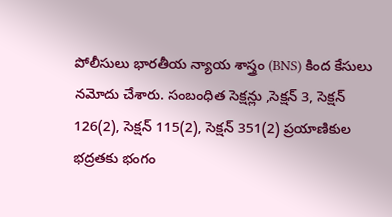పోలీసులు భారతీయ న్యాయ శాస్త్రం (BNS) కింద కేసులు నమోదు చేశారు. సంబంధిత సెక్షన్లు ,సెక్షన్ 3, సెక్షన్ 126(2), సెక్షన్ 115(2), సెక్షన్ 351(2) ప్రయాణికుల భద్రతకు భంగం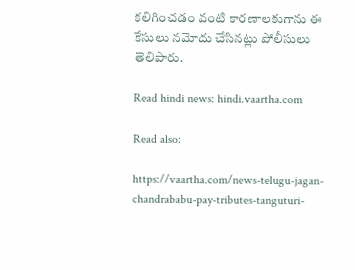కలిగించడం వంటి కారణాలకుగాను ఈ కేసులు నమోదు చేసినట్లు పోలీసులు తెలిపారు.

Read hindi news: hindi.vaartha.com

Read also:

https://vaartha.com/news-telugu-jagan-chandrababu-pay-tributes-tanguturi-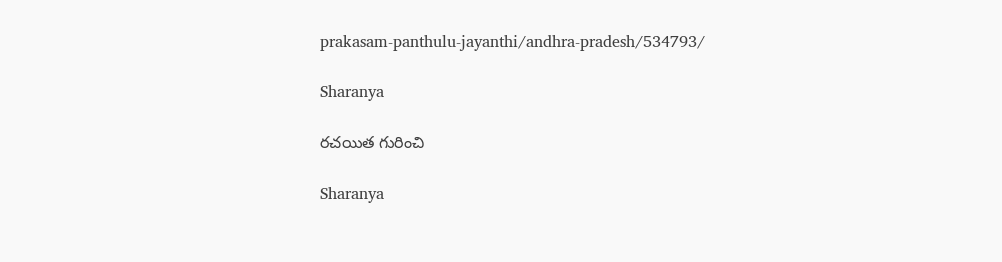prakasam-panthulu-jayanthi/andhra-pradesh/534793/

Sharanya

రచయిత గురించి

Sharanya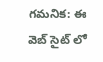గమనిక: ఈ వెబ్ సైట్ లో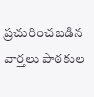ప్రచురించబడిన వార్తలు పాఠకుల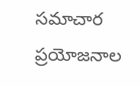సమాచార ప్రయోజనాల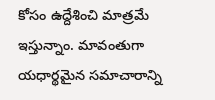కోసం ఉద్దేశించి మాత్రమే ఇస్తున్నాం. మావంతుగా యధార్థమైన సమాచారాన్ని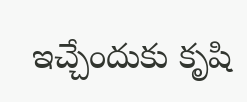ఇచ్చేందుకు కృషి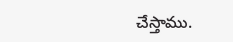చేస్తాము.